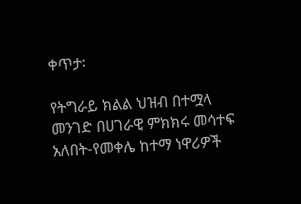ቀጥታ፡

የትግራይ ክልል ህዝብ በተሟላ መንገድ በሀገራዊ ምክክሩ መሳተፍ አለበት-የመቀሌ ከተማ ነዋሪዎች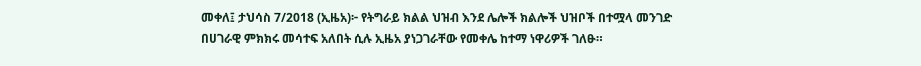መቀለ፤ ታህሳስ 7/2018 (ኢዜአ)፦ የትግራይ ክልል ህዝብ እንደ ሌሎች ክልሎች ህዝቦች በተሟላ መንገድ በሀገራዊ ምክክሩ መሳተፍ አለበት ሲሉ ኢዜአ ያነጋገራቸው የመቀሌ ከተማ ነዋሪዎች ገለፁ።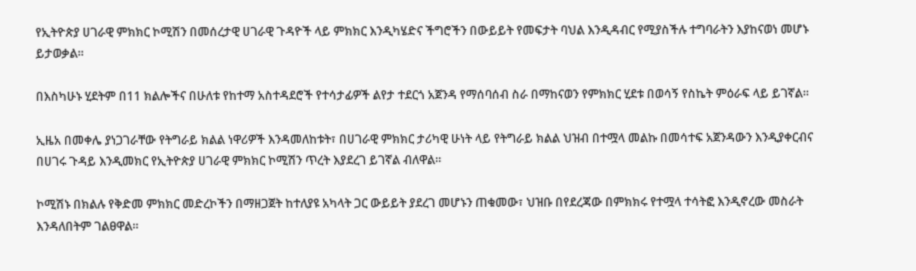የኢትዮጵያ ሀገራዊ ምክክር ኮሚሽን በመሰረታዊ ሀገራዊ ጉዳዮች ላይ ምክክር እንዲካሄድና ችግሮችን በውይይት የመፍታት ባህል እንዲዳብር የሚያስችሉ ተግባራትን እያከናወነ መሆኑ ይታወቃል።

በእስካሁኑ ሂደትም በ11 ክልሎችና በሁለቱ የከተማ አስተዳደሮች የተሳታፊዎች ልየታ ተደርጎ አጀንዳ የማሰባሰብ ስራ በማከናወን የምክክር ሂደቱ በወሳኝ የስኬት ምዕራፍ ላይ ይገኛል።

ኢዜአ በመቀሌ ያነጋገራቸው የትግራይ ክልል ነዋሪዎች እንዳመለከቱት፣ በሀገራዊ ምክክር ታሪካዊ ሁነት ላይ የትግራይ ክልል ህዝብ በተሟላ መልኩ በመሳተፍ አጀንዳውን እንዲያቀርብና በሀገሩ ጉዳይ እንዲመክር የኢትዮጵያ ሀገራዊ ምክክር ኮሚሽን ጥረት እያደረገ ይገኛል ብለዋል።

ኮሚሽኑ በክልሉ የቅድመ ምክክር መድረኮችን በማዘጋጀት ከተለያዩ አካላት ጋር ውይይት ያደረገ መሆኑን ጠቁመው፣ ህዝቡ በየደረጃው በምክክሩ የተሟላ ተሳትፎ እንዲኖረው መስራት እንዳለበትም ገልፀዋል።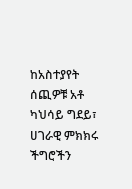ከአስተያየት ሰጪዎቹ አቶ ካህሳይ ግደይ፣ ሀገራዊ ምክክሩ ችግሮችን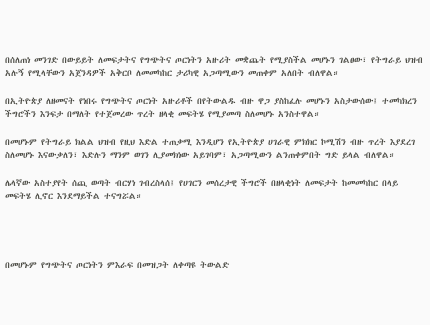በሰለጠነ መንገድ በውይይት ለመፍታትና የግጭትና ጦርነትን አዙሪት መቋጨት የሚያስችል መሆኑን ገልፀው፣ የትግራይ ህዝብ አሉኝ የሚላቸውን አጀንዳዎች አቅርቦ ለመመካከር ታሪካዊ አጋጣሚውን መጠቀም አለበት ብለዋል።

በኢትዮጵያ ለዘመናት የነበሩ የግጭትና ጦርነት አዙሪቶች በየትውልዱ ብዙ ዋጋ ያስከፈሉ መሆኑን አስታውሰው፤ ተመካክረን ችግሮችን እንፍታ በማለት የተጀመረው ጥረት ዘላቂ መፍትሄ የሚያመጣ ስለመሆኑ አንስተዋል።

በመሆኑም የትግራይ ክልል ህዝብ የዚህ እድል ተጠቃሚ እንዲሆን የኢትዮጵያ ሀገራዊ ምክክር ኮሚሽን ብዙ ጥረት እያደረገ ስለመሆኑ እናውቃለን፣ እድሉን ማንም ወገን ሊያመክነው አይገባም፣ አጋጣሚውን ልንጠቀምበት ግድ ይላል ብለዋል።

ሌላኛው አስተያየት ሰጪ ወጣት ብርሃነ ገብረስላሰ፤ የሀገርን መሰረታዊ ችግሮች በዘላቂነት ለመፍታት ከመመካከር በላይ መፍትሄ ሊኖር እንደማይችል ተናግሯል።




በመሆኑም የግጭትና ጦርነትን ምእራፍ በመዝጋት ለቀጣዩ ትውልድ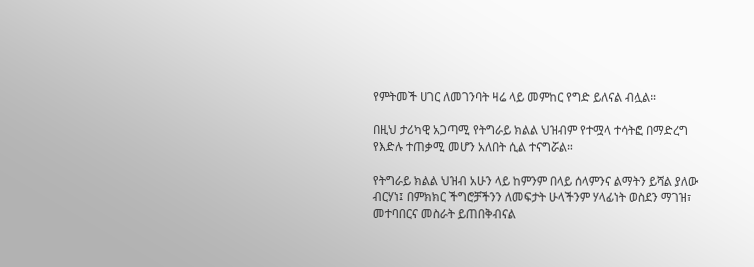የምትመች ሀገር ለመገንባት ዛሬ ላይ መምከር የግድ ይለናል ብሏል።

በዚህ ታሪካዊ አጋጣሚ የትግራይ ክልል ህዝብም የተሟላ ተሳትፎ በማድረግ የእድሉ ተጠቃሚ መሆን አለበት ሲል ተናግሯል።

የትግራይ ክልል ህዝብ አሁን ላይ ከምንም በላይ ሰላምንና ልማትን ይሻል ያለው ብርሃነ፤ በምክክር ችግሮቻችንን ለመፍታት ሁላችንም ሃላፊነት ወስደን ማገዝ፣ መተባበርና መስራት ይጠበቅብናል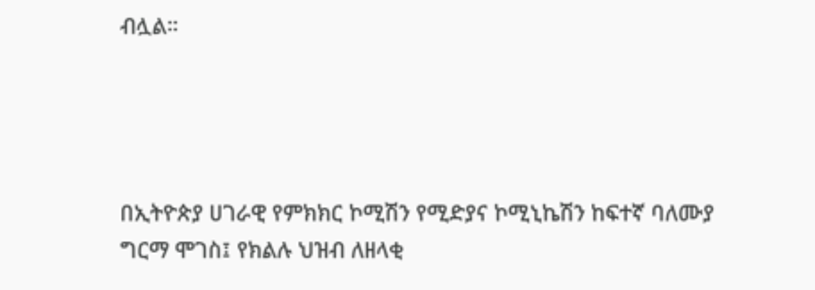ብሏል።




በኢትዮጵያ ሀገራዊ የምክክር ኮሚሽን የሚድያና ኮሚኒኬሽን ከፍተኛ ባለሙያ ግርማ ሞገስ፤ የክልሉ ህዝብ ለዘላቂ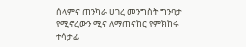ሰላምና ጠንካራ ሀገረ መንግስት ግንባታ የሚኖረውን ሚና ለማጠናከር የምክከሩ ተሳታፊ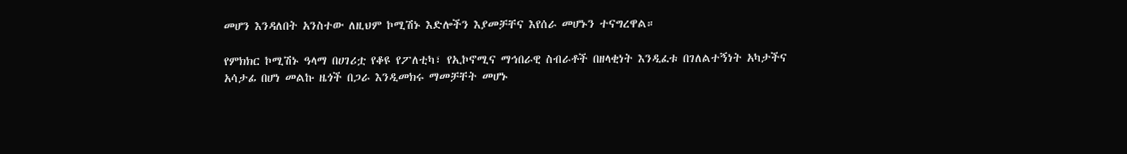መሆን እንዳለበት አንስተው ለዚህም ኮሚሽኑ እድሎችን እያመቻቸና እየሰራ መሆኑን ተናግረዋል።

የምክክር ኮሚሽኑ ዓላማ በሀገሪቷ የቆዩ የፖለቲካ፣ የኢኮኖሚና ማኅበራዊ ስብራቶች በዘላቂነት እንዲፈቱ በገለልተኝነት አካታችና አሳታፊ በሆነ መልኩ ዜጎች በጋራ እንዲመክሩ ማመቻቸት መሆኑ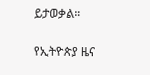ይታወቃል።

የኢትዮጵያ ዜና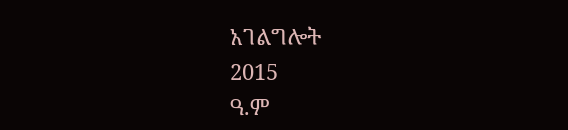አገልግሎት
2015
ዓ.ም